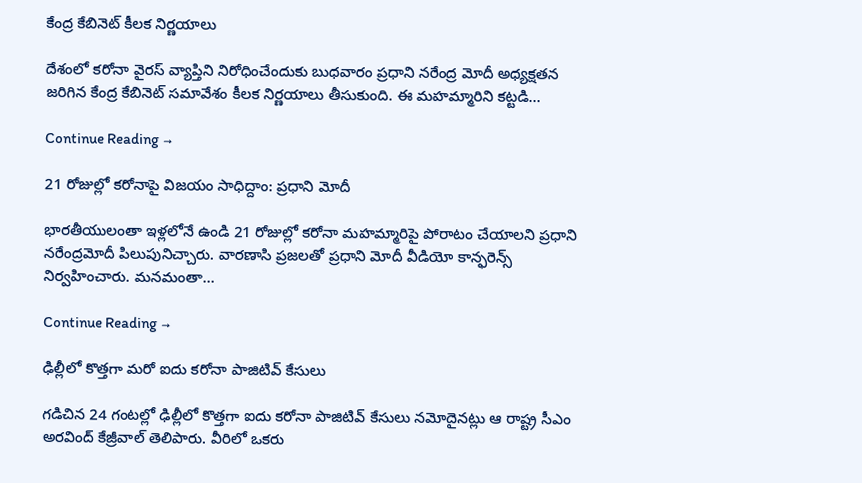కేంద్ర కేబినెట్‌ కీలక నిర్ణయాలు

దేశంలో కరోనా వైరస్‌ వ్యాప్తిని నిరోధించేందుకు బుధవారం ప్రధాని నరేంద్ర మోదీ అధ్యక్షతన జరిగిన కేంద్ర కేబినెట్‌ సమావేశం కీలక నిర్ణయాలు తీసుకుంది. ఈ మహమ్మారిని కట్టడి…

Continue Reading →

21 రోజుల్లో కరోనాపై విజయం సాధిద్దాం: ప్రధాని మోదీ

భారతీయులంతా ఇళ్లలోనే ఉండి 21 రోజుల్లో కరోనా మహమ్మారిపై పోరాటం చేయాలని ప్రధాని నరేంద్రమోదీ పిలుపునిచ్చారు. వారణాసి ప్రజలతో ప్రధాని మోదీ వీడియో కాన్ఫరెన్స్‌ నిర్వహించారు. మనమంతా…

Continue Reading →

ఢిల్లీలో కొత్తగా మరో ఐదు కరోనా పాజిటివ్‌ కేసులు

గడిచిన 24 గంటల్లో ఢిల్లీలో కొత్తగా ఐదు కరోనా పాజిటివ్‌ కేసులు నమోదైనట్లు ఆ రాష్ట్ర సీఎం అరవింద్‌ కేజ్రీవాల్‌ తెలిపారు. వీరిలో ఒకరు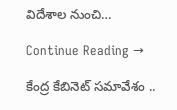విదేశాల నుంచి…

Continue Reading →

కేంద్ర కేబినెట్ స‌మావేశం ..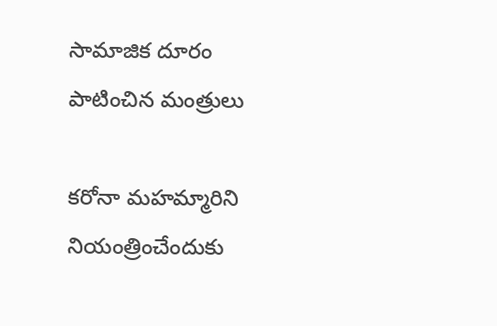సామాజిక దూరం పాటించిన మంత్రులు

క‌రోనా మ‌హ‌మ్మారిని నియంత్రించేందుకు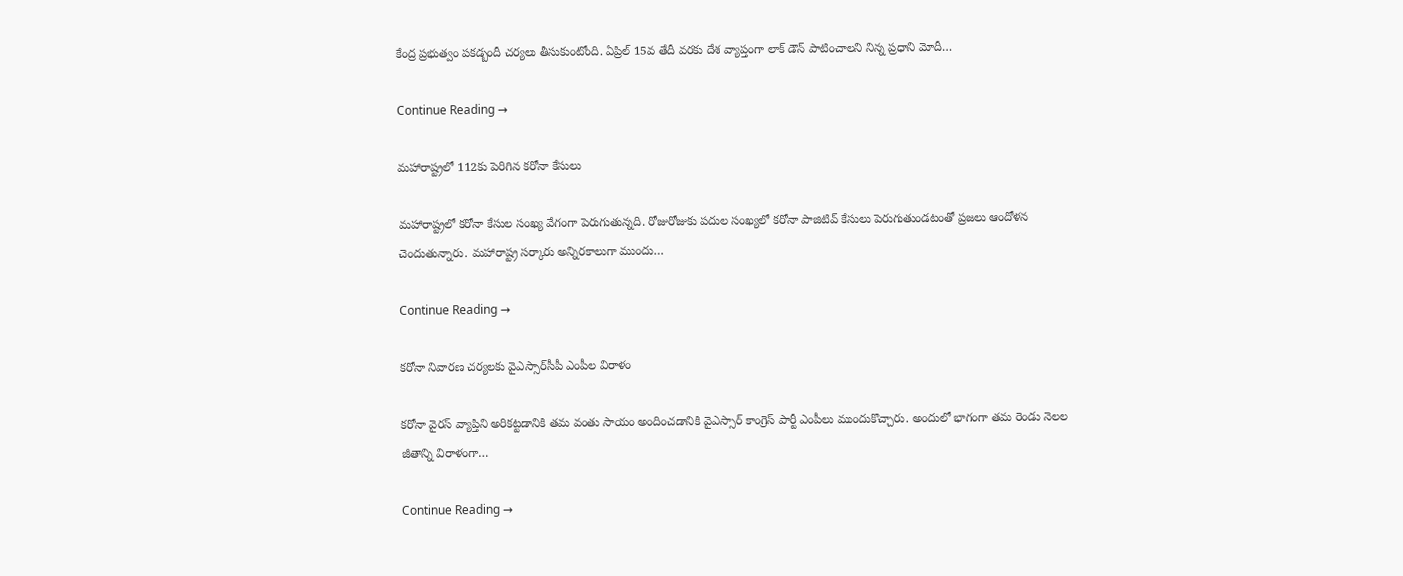కేంద్ర ప్ర‌భుత్వం ప‌క‌డ్బందీ చ‌ర్య‌లు తీసుకుంటోంది. ఏప్రిల్ 15వ తేదీ వ‌ర‌కు దేశ వ్యాప్తంగా లాక్ డౌన్ పాటించాల‌ని నిన్న ప్ర‌ధాని మోదీ…

Continue Reading →

మ‌హారాష్ట్ర‌లో 112కు పెరిగిన క‌రోనా కేసులు

మ‌హారాష్ట్ర‌లో క‌రోనా కేసుల సంఖ్య‌ వేగంగా పెరుగుతున్న‌ది. రోజురోజుకు ప‌దుల సంఖ్య‌లో క‌రోనా పాజిటివ్ కేసులు పెరుగుతుండ‌టంతో ప్ర‌జ‌లు ఆందోళ‌న చెందుతున్నారు. మ‌హారాష్ట్ర స‌ర్కారు అన్నిర‌కాలుగా ముందు…

Continue Reading →

కరోనా నివారణ చర్యలకు వైఎస్సార్‌సీపీ ఎంపీల విరాళం

కరోనా వైరస్‌ వ్యాప్తిని అరికట్టడానికి తమ వంతు సాయం అందించడానికి వైఎస్సార్‌ కాంగ్రెస్‌ పార్టీ ఎంపీలు ముందుకొచ్చారు. అందులో భాగంగా తమ రెండు నెలల జీతాన్ని విరాళంగా…

Continue Reading →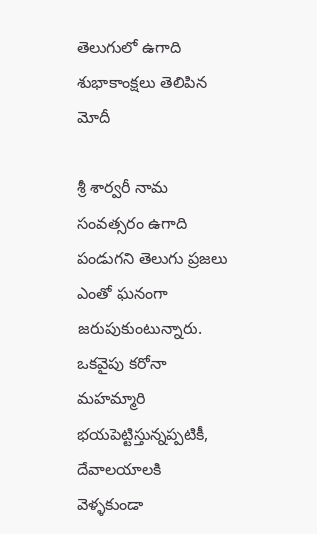తెలుగులో ఉగాది శుభాకాంక్ష‌లు తెలిపిన మోదీ

శ్రీ శార్వరీ నామ సంవత్సరం ఉగాది పండుగ‌ని తెలుగు ప్ర‌జ‌లు ఎంతో ఘ‌నంగా జ‌రుపుకుంటున్నారు. ఒక‌వైపు కరోనా మ‌హ‌మ్మారి భ‌య‌పెట్టిస్తున్న‌ప్ప‌టికీ, దేవాల‌యాల‌కి వెళ్ళ‌కుండా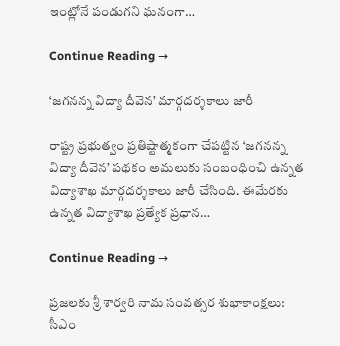ఇంట్లోనే పండుగ‌ని ఘ‌నంగా…

Continue Reading →

‘జగనన్న విద్యా దీవెన’ మార్గదర్శకాలు జారీ

రాష్ట్ర ప్రభుత్వం ప్రతిష్టాత్మకంగా చేపట్టిన ‘జగనన్న విద్యా దీవెన’ పథకం అమలుకు సంబంధించి ఉన్నత విద్యాశాఖ మార్గదర్శకాలు జారీ చేసింది. ఈమేరకు ఉన్నత విద్యాశాఖ ప్రత్యేక ప్రధాన…

Continue Reading →

ప్రజలకు శ్రీ శార్వరి నామ సంవత్సర శుభాకాంక్షలు: సీఎం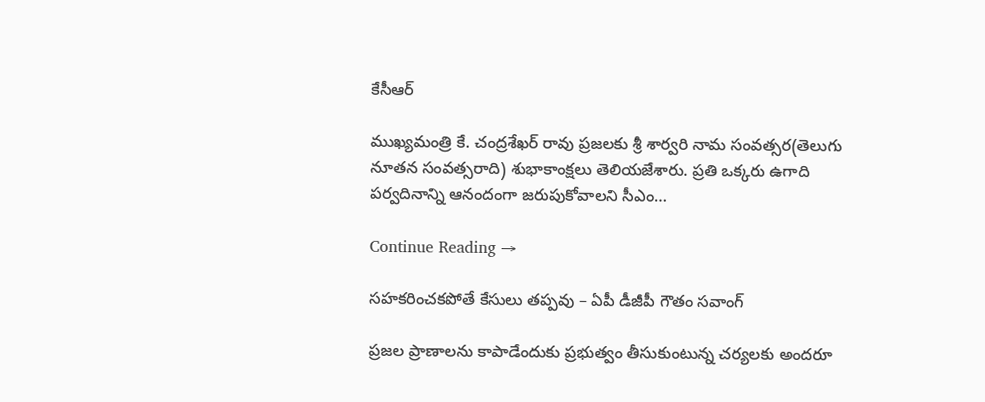కేసీఆర్‌

ముఖ్యమంత్రి కే. చంద్రశేఖర్‌ రావు ప్రజలకు శ్రీ శార్వరి నామ సంవత్సర(తెలుగు నూతన సంవత్సరాది) శుభాకాంక్షలు తెలియజేశారు. ప్రతి ఒక్కరు ఉగాది పర్వదినాన్ని ఆనందంగా జరుపుకోవాలని సీఎం…

Continue Reading →

సహకరించకపోతే కేసులు తప్పవు – ఏపీ డీజీపీ గౌతం సవాంగ్‌

ప్రజల ప్రాణాలను కాపాడేందుకు ప్రభుత్వం తీసుకుంటున్న చర్యలకు అందరూ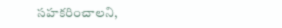సహకరించాలని,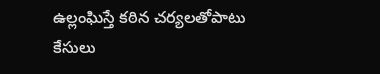ఉల్లంఘిస్తే కఠిన చర్యలతోపాటు కేసులు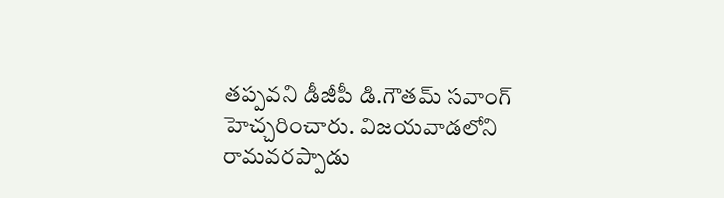తప్పవని డీజీపీ డి.గౌతమ్‌ సవాంగ్‌ హెచ్చరించారు. విజయవాడలోని రామవరప్పాడు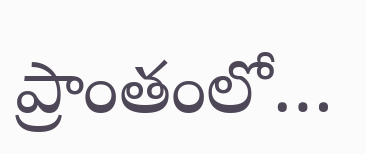ప్రాంతంలో…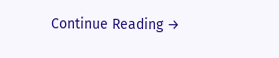Continue Reading →